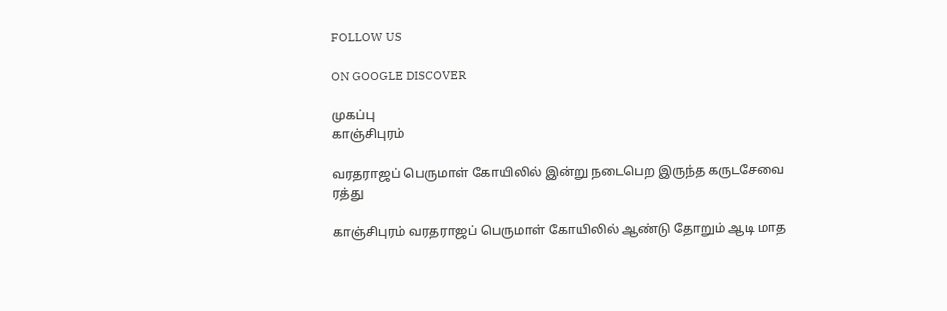FOLLOW US

ON GOOGLE DISCOVER

முகப்பு
காஞ்சிபுரம்

வரதராஜப் பெருமாள் கோயிலில் இன்று நடைபெற இருந்த கருடசேவை ரத்து

காஞ்சிபுரம் வரதராஜப் பெருமாள் கோயிலில் ஆண்டு தோறும் ஆடி மாத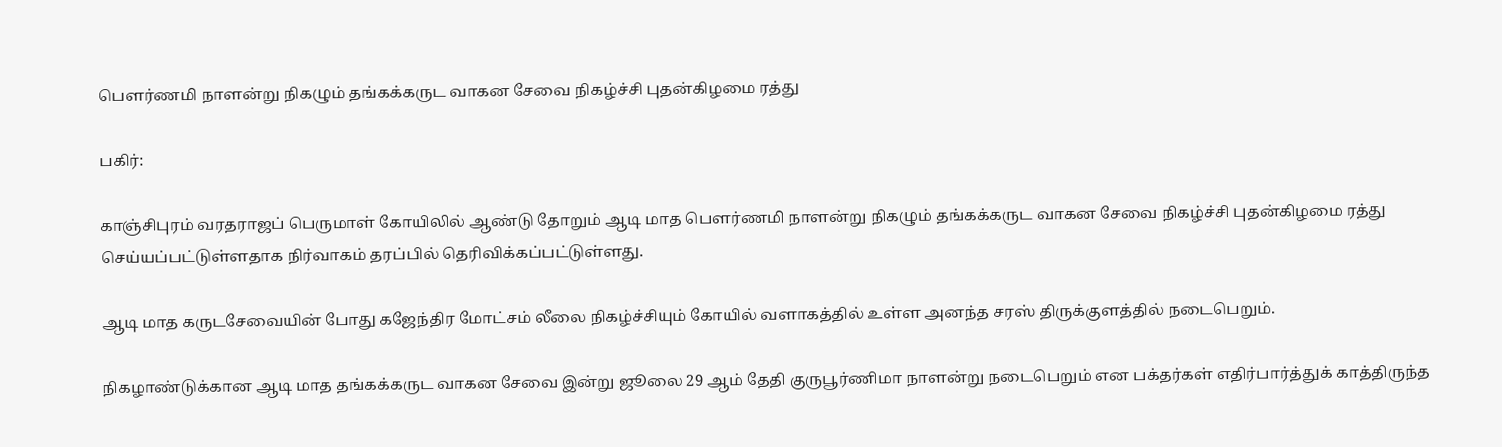பெளர்ணமி நாளன்று நிகழும் தங்கக்கருட வாகன சேவை நிகழ்ச்சி புதன்கிழமை ரத்து

பகிர்:

காஞ்சிபுரம் வரதராஜப் பெருமாள் கோயிலில் ஆண்டு தோறும் ஆடி மாத பெளர்ணமி நாளன்று நிகழும் தங்கக்கருட வாகன சேவை நிகழ்ச்சி புதன்கிழமை ரத்து செய்யப்பட்டுள்ளதாக நிர்வாகம் தரப்பில் தெரிவிக்கப்பட்டுள்ளது.

ஆடி மாத கருடசேவையின் போது கஜேந்திர மோட்சம் லீலை நிகழ்ச்சியும் கோயில் வளாகத்தில் உள்ள அனந்த சரஸ் திருக்குளத்தில் நடைபெறும்.

நிகழாண்டுக்கான ஆடி மாத தங்கக்கருட வாகன சேவை இன்று ஜூலை 29 ஆம் தேதி குருபூர்ணிமா நாளன்று நடைபெறும் என பக்தர்கள் எதிர்பார்த்துக் காத்திருந்த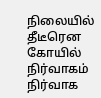நிலையில் தீடீரென கோயில் நிர்வாகம் நிர்வாக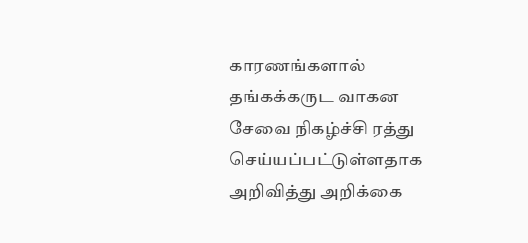காரணங்களால் தங்கக்கருட வாகன சேவை நிகழ்ச்சி ரத்து செய்யப்பட்டுள்ளதாக அறிவித்து அறிக்கை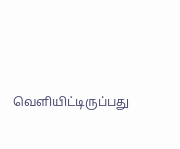வெளியிட்டிருப்பது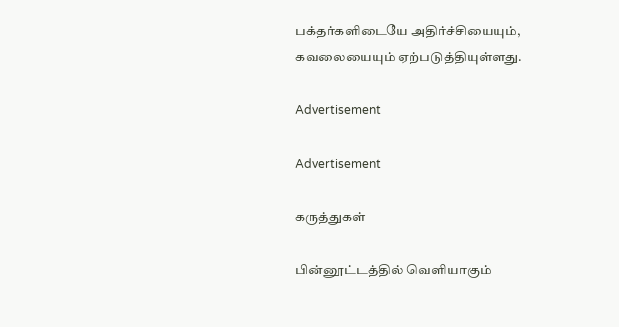பக்தர்களிடையே அதிர்ச்சியையும், கவலையையும் ஏற்படுத்தியுள்ளது.

Advertisement

Advertisement

கருத்துகள்

பின்னூட்டத்தில் வெளியாகும்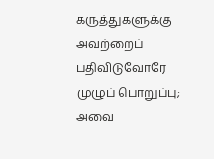கருத்துகளுக்கு அவற்றைப் பதிவிடுவோரே முழுப் பொறுப்பு; அவை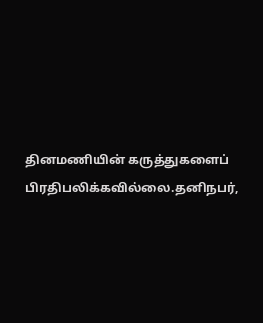தினமணியின் கருத்துகளைப் பிரதிபலிக்கவில்லை.தனிநபர்,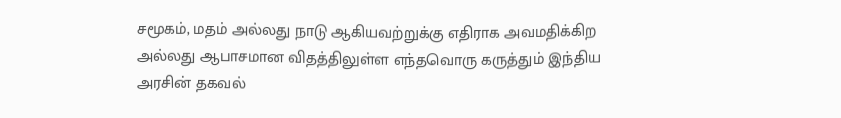சமூகம், மதம் அல்லது நாடு ஆகியவற்றுக்கு எதிராக அவமதிக்கிற அல்லது ஆபாசமான விதத்திலுள்ள எந்தவொரு கருத்தும் இந்திய அரசின் தகவல்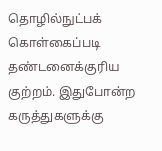தொழில்நுட்பக் கொள்கைப்படி தண்டனைக்குரிய குற்றம். இதுபோன்ற கருத்துகளுக்கு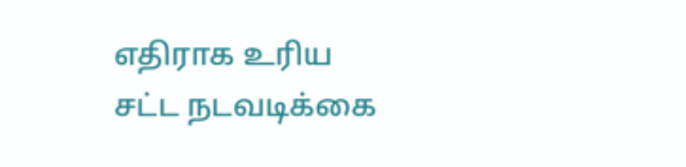எதிராக உரிய சட்ட நடவடிக்கை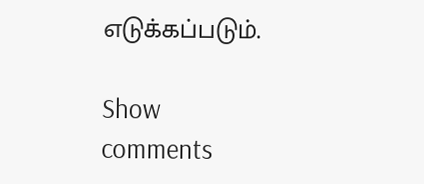எடுக்கப்படும்.

Show comments